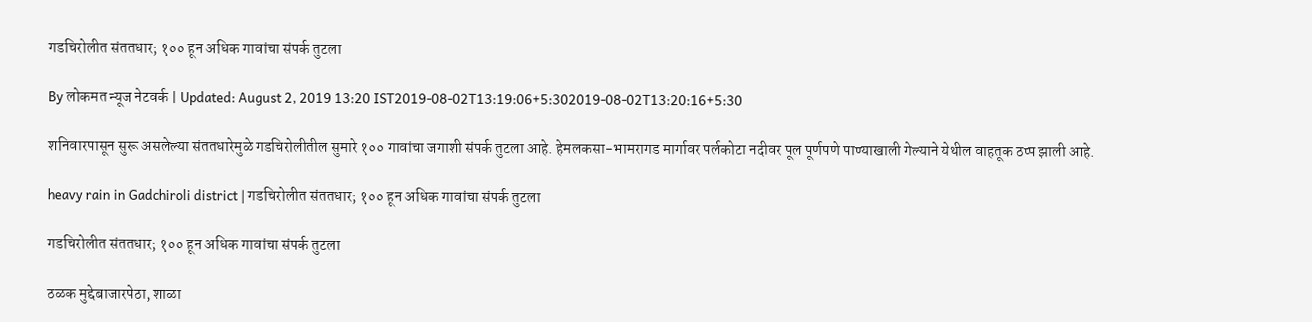गडचिरोलीत संततधार; १०० हून अधिक गावांचा संपर्क तुटला

By लोकमत न्यूज नेटवर्क | Updated: August 2, 2019 13:20 IST2019-08-02T13:19:06+5:302019-08-02T13:20:16+5:30

शनिवारपासून सुरू असलेल्या संततधारेमुळे गडचिरोलीतील सुमारे १०० गावांचा जगाशी संपर्क तुटला आहे. हेमलकसा-भामरागड मार्गावर पर्लकोटा नदीवर पूल पूर्णपणे पाण्याखाली गेल्याने येथील वाहतूक ठप्प झाली आहे.

heavy rain in Gadchiroli district | गडचिरोलीत संततधार; १०० हून अधिक गावांचा संपर्क तुटला

गडचिरोलीत संततधार; १०० हून अधिक गावांचा संपर्क तुटला

ठळक मुद्देबाजारपेठा, शाळा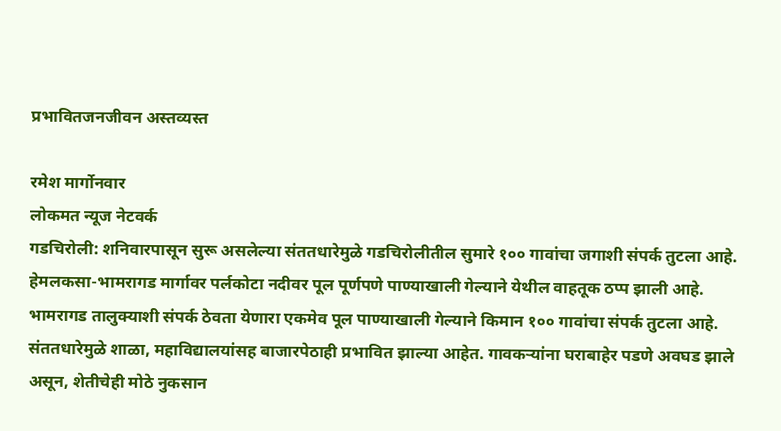प्रभावितजनजीवन अस्तव्यस्त

रमेश मार्गोनवार
लोकमत न्यूज नेटवर्क
गडचिरोली: शनिवारपासून सुरू असलेल्या संततधारेमुळे गडचिरोलीतील सुमारे १०० गावांचा जगाशी संपर्क तुटला आहे. हेमलकसा-भामरागड मार्गावर पर्लकोटा नदीवर पूल पूर्णपणे पाण्याखाली गेल्याने येथील वाहतूक ठप्प झाली आहे.
भामरागड तालुक्याशी संपर्क ठेवता येणारा एकमेव पूल पाण्याखाली गेल्याने किमान १०० गावांचा संपर्क तुटला आहे. संततधारेमुळे शाळा, महाविद्यालयांसह बाजारपेठाही प्रभावित झाल्या आहेत. गावकऱ्यांना घराबाहेर पडणे अवघड झाले असून, शेतीचेही मोठे नुकसान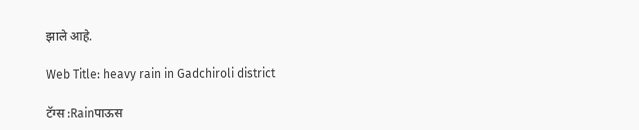झाले आहे.

Web Title: heavy rain in Gadchiroli district

टॅग्स :Rainपाऊस